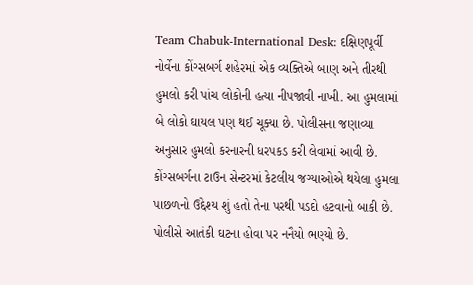Team Chabuk-International Desk: દક્ષિણપૂર્વી નોર્વેના કોંગ્સબર્ગ શહેરમાં એક વ્યક્તિએ બાણ અને તીરથી હુમલો કરી પાંચ લોકોની હત્યા નીપજાવી નાખી. આ હુમલામાં બે લોકો ઘાયલ પણ થઈ ચૂક્યા છે. પોલીસના જણાવ્યા અનુસાર હુમલો કરનારની ધરપકડ કરી લેવામાં આવી છે. કોંગ્સબર્ગના ટાઉન સેન્ટરમાં કેટલીય જગ્યાઓએ થયેલા હુમલા પાછળનો ઉદ્દેશ્ય શું હતો તેના પરથી પડદો હટવાનો બાકી છે. પોલીસે આતંકી ઘટના હોવા પર નનૈયો ભણ્યો છે.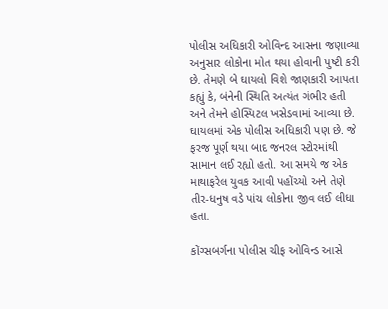પોલીસ અધિકારી ઓવિન્દ આસના જણાવ્યા અનુસાર લોકોના મોત થયા હોવાની પુષ્ટી કરી છે. તેમણે બે ઘાયલો વિશે જાણકારી આપતા કહ્યું કે, બંનેની સ્થિતિ અત્યંત ગંભીર હતી અને તેમને હોસ્પિટલ ખસેડવામાં આવ્યા છે. ઘાયલમાં એક પોલીસ અધિકારી પણ છે. જે ફરજ પૂર્ણ થયા બાદ જનરલ સ્ટોરમાંથી સામાન લઈ રહ્યો હતો. આ સમયે જ એક માથાફરેલ યુવક આવી પહોંચ્યો અને તેણે તીર-ધનુષ વડે પાંચ લોકોના જીવ લઈ લીધા હતા.

કોંગ્સબર્ગના પોલીસ ચીફ ઓવિન્ડ આસે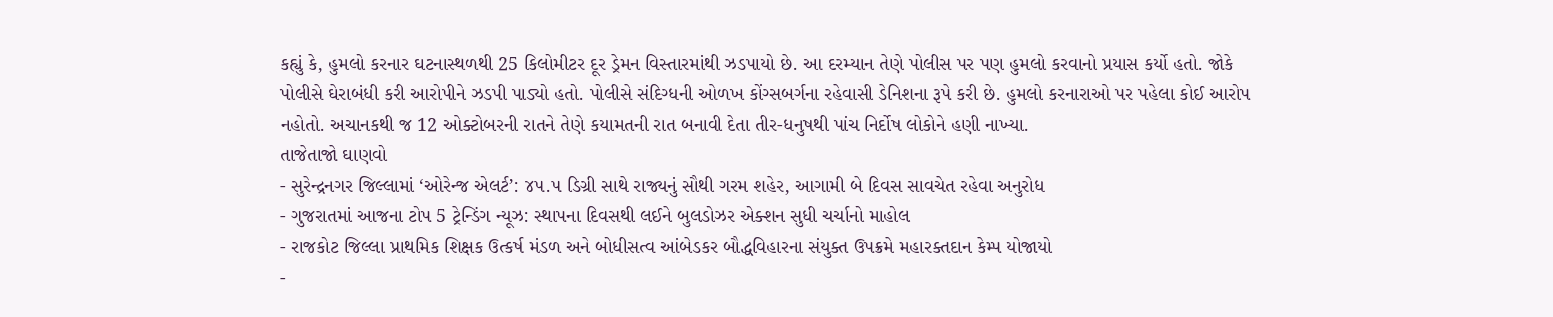કહ્યું કે, હુમલો કરનાર ઘટનાસ્થળથી 25 કિલોમીટર દૂર ડ્રેમન વિસ્તારમાંથી ઝડપાયો છે. આ દરમ્યાન તેણે પોલીસ પર પણ હુમલો કરવાનો પ્રયાસ કર્યો હતો. જોકે પોલીસે ઘેરાબંધી કરી આરોપીને ઝડપી પાડ્યો હતો. પોલીસે સંદિગ્ધની ઓળખ કોંગ્સબર્ગના રહેવાસી ડેનિશના રૂપે કરી છે. હુમલો કરનારાઓ પર પહેલા કોઈ આરોપ નહોતો. અચાનકથી જ 12 ઓક્ટોબરની રાતને તેણે કયામતની રાત બનાવી દેતા તીર-ધનુષથી પાંચ નિર્દોષ લોકોને હણી નાખ્યા.
તાજેતાજો ઘાણવો
- સુરેન્દ્રનગર જિલ્લામાં ‘ઓરેન્જ એલર્ટ’: ૪૫.૫ ડિગ્રી સાથે રાજ્યનું સૌથી ગરમ શહેર, આગામી બે દિવસ સાવચેત રહેવા અનુરોધ
- ગુજરાતમાં આજના ટોપ 5 ટ્રેન્ડિંગ ન્યૂઝ: સ્થાપના દિવસથી લઈને બુલડોઝર એક્શન સુધી ચર્ચાનો માહોલ
- રાજકોટ જિલ્લા પ્રાથમિક શિક્ષક ઉત્કર્ષ મંડળ અને બોધીસત્વ આંબેડકર બૌદ્ધવિહારના સંયુક્ત ઉપક્રમે મહારક્તદાન કેમ્પ યોજાયો
-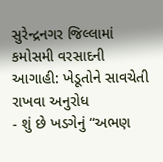સુરેન્દ્રનગર જિલ્લામાં કમોસમી વરસાદની આગાહી: ખેડૂતોને સાવચેતી રાખવા અનુરોધ
- શું છે ખડગેનું “અભણ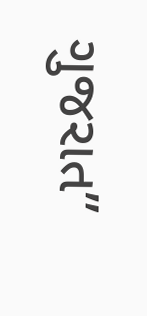ગુજરાત”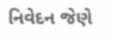નિવેદન જેણે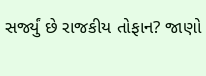સર્જ્યું છે રાજકીય તોફાન? જાણો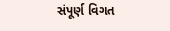સંપૂર્ણ વિગત